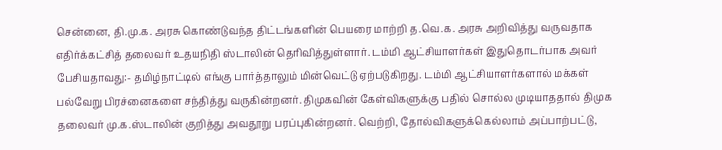சென்னை, தி.மு.க. அரசு கொண்டுவந்த திட்டங்களின் பெயரை மாற்றி த.வெ.க. அரசு அறிவித்து வருவதாக எதிர்க்கட்சித் தலைவர் உதயநிதி ஸ்டாலின் தெரிவித்துள்ளார். டம்மி ஆட்சியாளர்கள் இதுதொடர்பாக அவர் பேசியதாவது:- தமிழ்நாட்டில் எங்கு பார்த்தாலும் மின்வெட்டு ஏற்படுகிறது. டம்மி ஆட்சியாளர்களால் மக்கள் பல்வேறு பிரச்னைகளை சந்தித்து வருகின்றனர். திமுகவின் கேள்விகளுக்கு பதில் சொல்ல முடியாததால் திமுக தலைவர் மு.க.ஸ்டாலின் குறித்து அவதூறு பரப்புகின்றனர். வெற்றி, தோல்விகளுக்கெல்லாம் அப்பாற்பட்டு,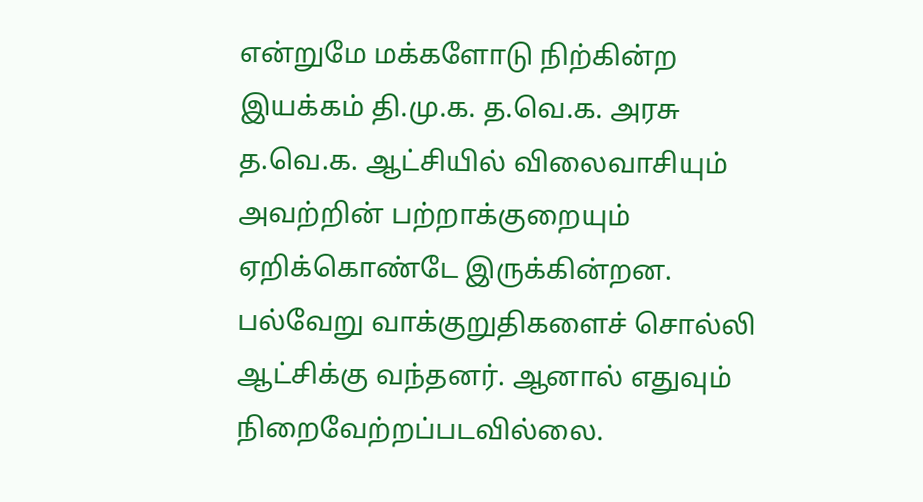என்றுமே மக்களோடு நிற்கின்ற இயக்கம் தி.மு.க. த.வெ.க. அரசு த.வெ.க. ஆட்சியில் விலைவாசியும் அவற்றின் பற்றாக்குறையும் ஏறிக்கொண்டே இருக்கின்றன. பல்வேறு வாக்குறுதிகளைச் சொல்லி ஆட்சிக்கு வந்தனர். ஆனால் எதுவும் நிறைவேற்றப்படவில்லை.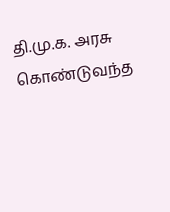தி.மு.க. அரசு கொண்டுவந்த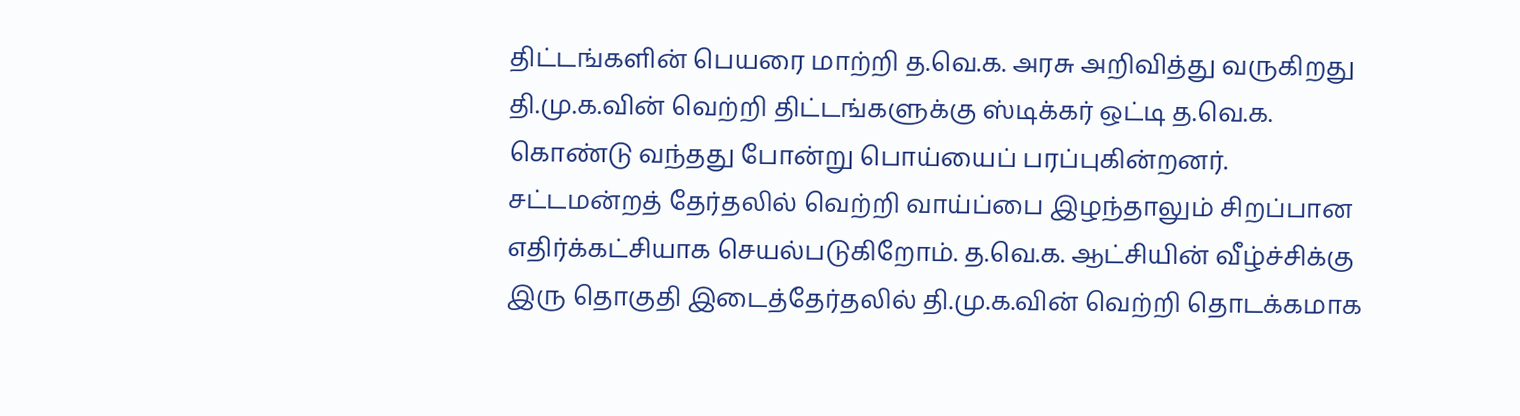திட்டங்களின் பெயரை மாற்றி த.வெ.க. அரசு அறிவித்து வருகிறது தி.மு.க.வின் வெற்றி திட்டங்களுக்கு ஸ்டிக்கர் ஒட்டி த.வெ.க. கொண்டு வந்தது போன்று பொய்யைப் பரப்புகின்றனர். சட்டமன்றத் தேர்தலில் வெற்றி வாய்ப்பை இழந்தாலும் சிறப்பான எதிர்க்கட்சியாக செயல்படுகிறோம். த.வெ.க. ஆட்சியின் வீழ்ச்சிக்கு இரு தொகுதி இடைத்தேர்தலில் தி.மு.க.வின் வெற்றி தொடக்கமாக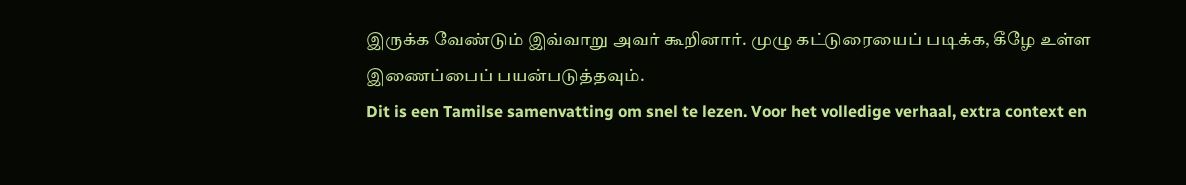இருக்க வேண்டும் இவ்வாறு அவர் கூறினார். முழு கட்டுரையைப் படிக்க, கீழே உள்ள இணைப்பைப் பயன்படுத்தவும்.
Dit is een Tamilse samenvatting om snel te lezen. Voor het volledige verhaal, extra context en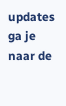updates ga je naar de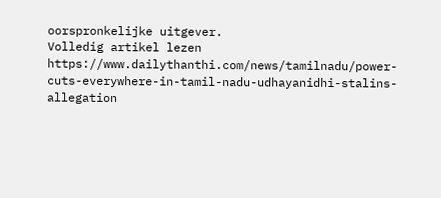oorspronkelijke uitgever.
Volledig artikel lezen
https://www.dailythanthi.com/news/tamilnadu/power-cuts-everywhere-in-tamil-nadu-udhayanidhi-stalins-allegation